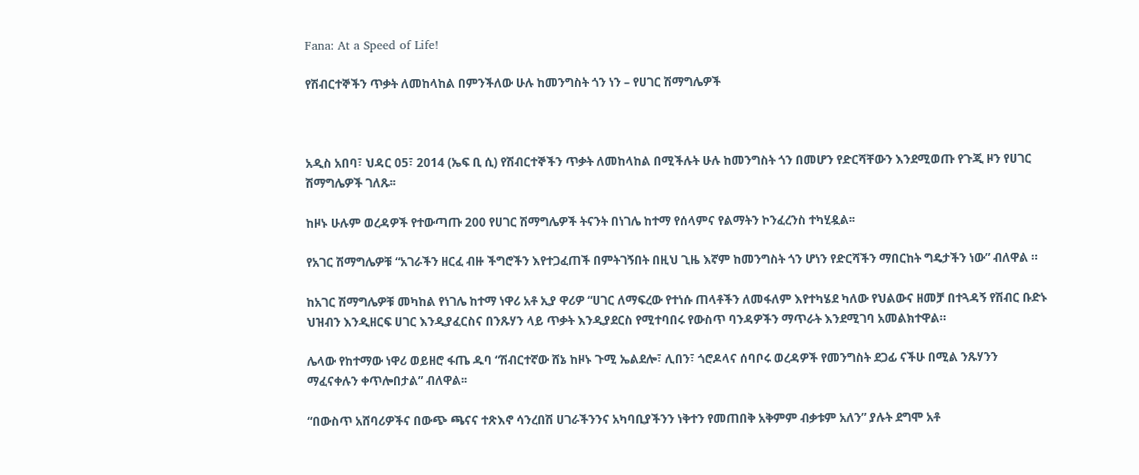Fana: At a Speed of Life!

የሽብርተኞችን ጥቃት ለመከላከል በምንችለው ሁሉ ከመንግስት ጎን ነን – የሀገር ሽማግሌዎች



አዲስ አበባ፣ ህዳር 05፣ 2014 (ኤፍ ቢ ሲ) የሽብርተኞችን ጥቃት ለመከላከል በሚችሉት ሁሉ ከመንግስት ጎን በመሆን የድርሻቸውን እንደሚወጡ የጉጂ ዞን የሀገር ሽማግሌዎች ገለጹ፡፡

ከዞኑ ሁሉም ወረዳዎች የተውጣጡ 200 የሀገር ሽማግሌዎች ትናንት በነገሌ ከተማ የሰላምና የልማትን ኮንፈረንስ ተካሂዷል፡፡

የአገር ሽማግሌዎቹ “አገራችን ዘርፈ ብዙ ችግሮችን እየተጋፈጠች በምትገኝበት በዚህ ጊዜ እኛም ከመንግስት ጎን ሆነን የድርሻችን ማበርከት ግዴታችን ነው” ብለዋል ።

ከአገር ሽማግሌዎቹ መካከል የነገሌ ከተማ ነዋሪ አቶ ኢያ ዋሪዎ “ሀገር ለማፍረው የተነሱ ጠላቶችን ለመፋለም እየተካሄደ ካለው የህልውና ዘመቻ በተጓዳኝ የሽብር ቡድኑ ህዝብን እንዲዘርፍ ሀገር እንዲያፈርስና በንጹሃን ላይ ጥቃት እንዲያደርስ የሚተባበሩ የውስጥ ባንዳዎችን ማጥራት እንደሚገባ አመልክተዋል።

ሌላው የከተማው ነዋሪ ወይዘሮ ፋጤ ዱባ “ሽብርተኛው ሸኔ ከዞኑ ጉሚ ኤልደሎ፣ ሊበን፣ ጎሮዶላና ሰባቦሩ ወረዳዎች የመንግስት ደጋፊ ናችሁ በሚል ንጹሃንን ማፈናቀሉን ቀጥሎበታል” ብለዋል፡፡

“በውስጥ አሸባሪዎችና በውጭ ጫናና ተጽእኖ ሳንረበሽ ሀገራችንንና አካባቢያችንን ነቅተን የመጠበቅ አቅምም ብቃቱም አለን” ያሉት ደግሞ አቶ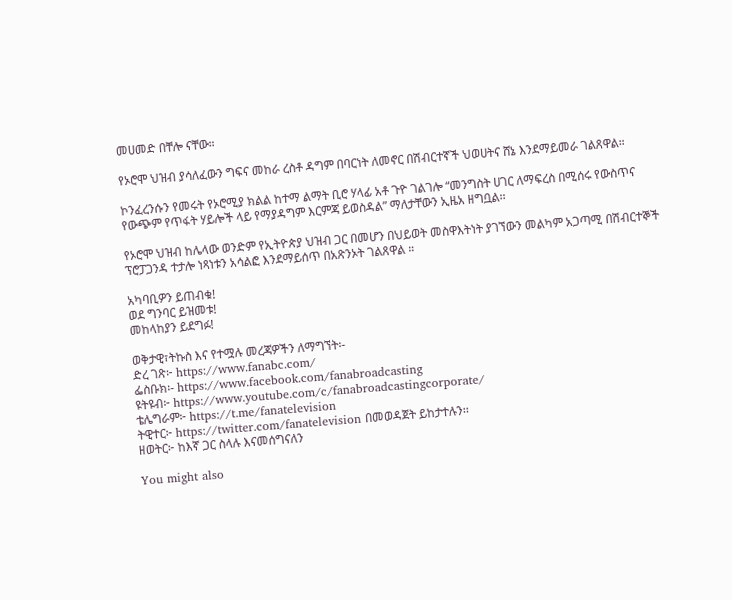መሀመድ በቸሎ ናቸው።

የኦሮሞ ህዝብ ያሳለፈውን ግፍና መከራ ረስቶ ዳግም በባርነት ለመኖር በሽብርተኛች ህወሀትና ሸኔ እንደማይመራ ገልጸዋል።

ኮንፈረንሱን የመሩት የኦሮሚያ ክልል ከተማ ልማት ቢሮ ሃላፊ አቶ ጉዮ ገልገሎ “መንግስት ሀገር ለማፍረስ በሚሰሩ የውስጥና የውጭም የጥፋት ሃይሎች ላይ የማያዳግም እርምጃ ይወስዳል” ማለታቸውን ኢዜአ ዘግቧል፡፡

የኦሮሞ ህዝብ ከሌላው ወንድም የኢትዮጵያ ህዝብ ጋር በመሆን በህይወት መስዋእትነት ያገኘውን መልካም አጋጣሚ በሽብርተኞች ፕሮፓጋንዳ ተታሎ ነጻነቱን አሳልፎ እንደማይሰጥ በአጽንኦት ገልጸዋል ።

አካባቢዎን ይጠብቁ!
ወደ ግንባር ይዝመቱ!
መከላከያን ይደግፉ!

ወቅታዊ፣ትኩስ እና የተሟሉ መረጃዎችን ለማግኘት፡-
ድረ ገጽ፦ https://www.fanabc.com/
ፌስቡክ፡- https://www.facebook.com/fanabroadcasting
ዩትዩብ፦ https://www.youtube.com/c/fanabroadcastingcorporate/
ቴሌግራም፦ https://t.me/fanatelevision
ትዊተር፦ https://twitter.com/fanatelevision በመወዳጀት ይከታተሉን፡፡
ዘወትር፦ ከእኛ ጋር ስላሉ እናመሰግናለን

You might also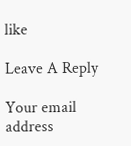like

Leave A Reply

Your email address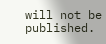will not be published.